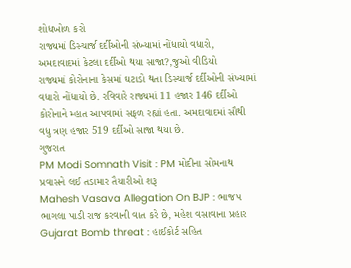શોધખોળ કરો
રાજ્યમાં ડિસ્ચાર્જ દર્દીઓની સંખ્યામાં નોંધાયો વધારો, અમદાવાદમાં કેટલા દર્દીઓ થયા સાજા?,જુઓ વીડિયો
રાજ્યમાં કોરોનાના કેસમાં ઘટાડો થતા ડિસ્ચાર્જ દર્દીઓની સંખ્યામાં વધારો નોંધાયો છે. રવિવારે રાજ્યમાં 11 હજાર 146 દર્દીઓ કોરોનાને મ્હાત આપવામાં સફળ રહ્યાં હતા. અમદાવાદમાં સૌથી વધુ ત્રણ હજાર 519 દર્દીઓ સાજા થયા છે.
ગુજરાત
PM Modi Somnath Visit : PM મોદીના સોમનાથ પ્રવાસને લઈ તડામાર તૈયારીઓ શરૂ
Mahesh Vasava Allegation On BJP : ભાજપ ભાગલા પાડી રાજ કરવાની વાત કરે છે, મહેશ વસાવાના પ્રહાર
Gujarat Bomb threat : હાઈકોર્ટ સહિત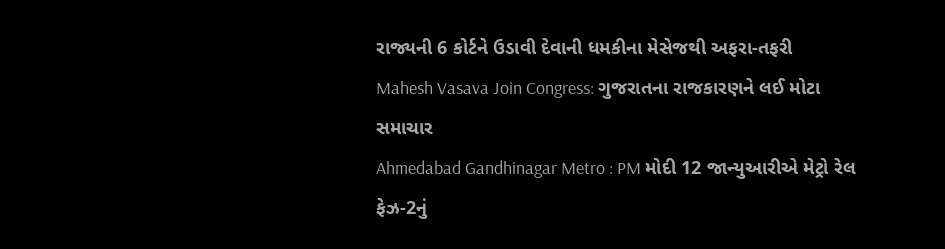રાજ્યની 6 કોર્ટને ઉડાવી દેવાની ધમકીના મેસેજથી અફરા-તફરી
Mahesh Vasava Join Congress: ગુજરાતના રાજકારણને લઈ મોટા સમાચાર
Ahmedabad Gandhinagar Metro : PM મોદી 12 જાન્યુઆરીએ મેટ્રો રેલ ફેઝ-2નું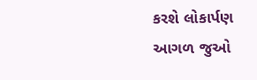કરશે લોકાર્પણ
આગળ જુઓ